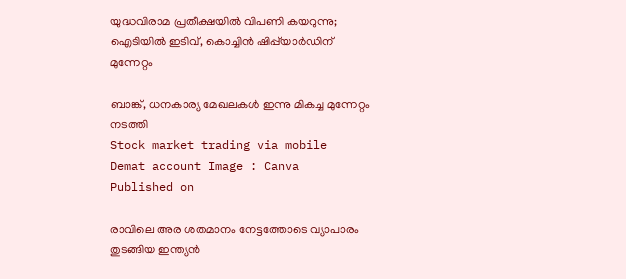യുദ്ധവിരാമ പ്രതീക്ഷയിൽ വിപണി കയറുന്നു; ഐടിയിൽ ഇടിവ്, കൊച്ചിന്‍ ഷിപ്പ്‌യാര്‍ഡിന് മുന്നേറ്റം

ബാങ്ക്, ധനകാര്യ മേഖലകൾ ഇന്നു മികച്ച മുന്നേറ്റം നടത്തി
Stock market trading via mobile
Demat account Image : Canva
Published on

രാവിലെ അര ശതമാനം നേട്ടത്തോടെ വ്യാപാരം തുടങ്ങിയ ഇന്ത്യൻ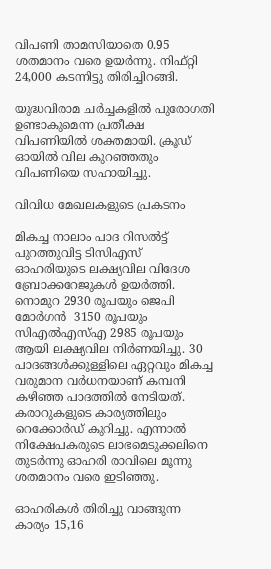വിപണി താമസിയാതെ 0.95 ശതമാനം വരെ ഉയർന്നു. നിഫ്റ്റി 24,000 കടന്നിട്ടു തിരിച്ചിറങ്ങി.

യുദ്ധവിരാമ ചർച്ചകളിൽ പുരോഗതി ഉണ്ടാകുമെന്ന പ്രതീക്ഷ വിപണിയിൽ ശക്തമായി. ക്രൂഡ് ഓയിൽ വില കുറഞ്ഞതും വിപണിയെ സഹായിച്ചു.

വിവിധ മേഖലകളുടെ പ്രകടനം

മികച്ച നാലാം പാദ റിസൽട്ട് പുറത്തുവിട്ട ടിസിഎസ് ഓഹരിയുടെ ലക്ഷ്യവില വിദേശ ബ്രോക്കറേജുകൾ ഉയർത്തി. നൊമുറ 2930 രൂപയും ജെപി മോർഗൻ  3150 രൂപയും സിഎൽഎസ്എ 2985 രൂപയും ആയി ലക്ഷ്യവില നിർണയിച്ചു. 30 പാദങ്ങൾക്കുള്ളിലെ ഏറ്റവും മികച്ച വരുമാന വർധനയാണ് കമ്പനി കഴിഞ്ഞ പാദത്തിൽ നേടിയത്. കരാറുകളുടെ കാര്യത്തിലും റെക്കോർഡ് കുറിച്ചു. എന്നാൽ നിക്ഷേപകരുടെ ലാഭമെടുക്കലിനെ തുടർന്നു ഓഹരി രാവിലെ മൂന്നു ശതമാനം വരെ ഇടിഞ്ഞു.

ഓഹരികൾ തിരിച്ചു വാങ്ങുന്ന കാര്യം 15,16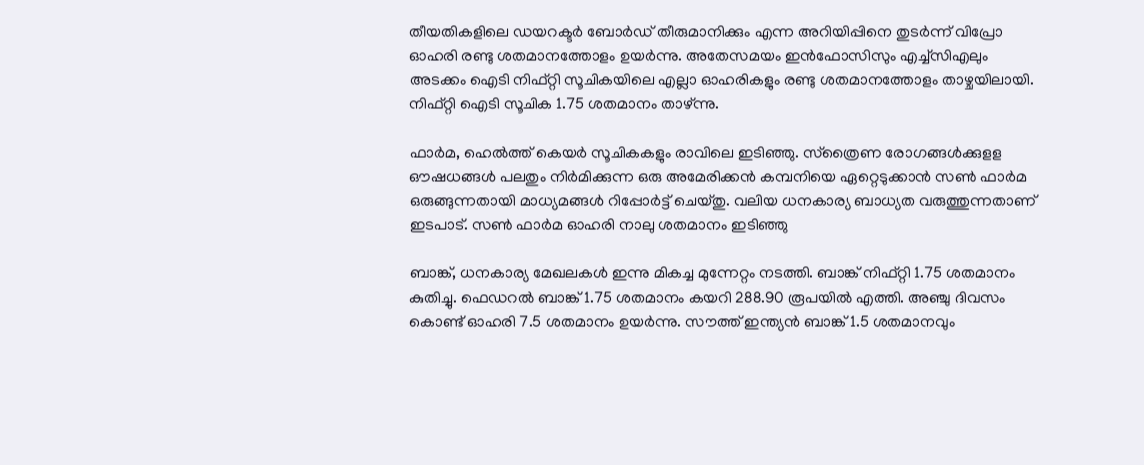തീയതികളിലെ ഡയറക്ടർ ബോർഡ് തീരുമാനിക്കും എന്ന അറിയിപ്പിനെ തുടർന്ന് വിപ്രോ ഓഹരി രണ്ടു ശതമാനത്തോളം ഉയർന്നു. അതേസമയം ഇൻഫോസിസും എച്ച്സിഎലും അടക്കം ഐടി നിഫ്റ്റി സൂചികയിലെ എല്ലാ ഓഹരികളും രണ്ടു ശതമാനത്തോളം താഴ്ചയിലായി. നിഫ്റ്റി ഐടി സൂചിക 1.75 ശതമാനം താഴ്ന്നു.

ഫാർമ, ഹെൽത്ത് കെയർ സൂചികകളും രാവിലെ ഇടിഞ്ഞു. സ്‌ത്രൈണ രോഗങ്ങൾക്കുളള ഔഷധങ്ങൾ പലതും നിർമിക്കുന്ന ഒരു അമേരിക്കൻ കമ്പനിയെ ഏറ്റെടുക്കാൻ സൺ ഫാർമ ഒരുങ്ങുന്നതായി മാധ്യമങ്ങൾ റിപ്പോർട്ട് ചെയ്തു. വലിയ ധനകാര്യ ബാധ്യത വരുത്തുന്നതാണ് ഇടപാട്. സൺ ഫാർമ ഓഹരി നാലു ശതമാനം ഇടിഞ്ഞു

ബാങ്ക്, ധനകാര്യ മേഖലകൾ ഇന്നു മികച്ച മുന്നേറ്റം നടത്തി. ബാങ്ക് നിഫ്റ്റി 1.75 ശതമാനം കുതിച്ചു. ഫെഡറൽ ബാങ്ക് 1.75 ശതമാനം കയറി 288.90 രൂപയിൽ എത്തി. അഞ്ചു ദിവസം കൊണ്ട് ഓഹരി 7.5 ശതമാനം ഉയർന്നു. സൗത്ത് ഇന്ത്യൻ ബാങ്ക് 1.5 ശതമാനവും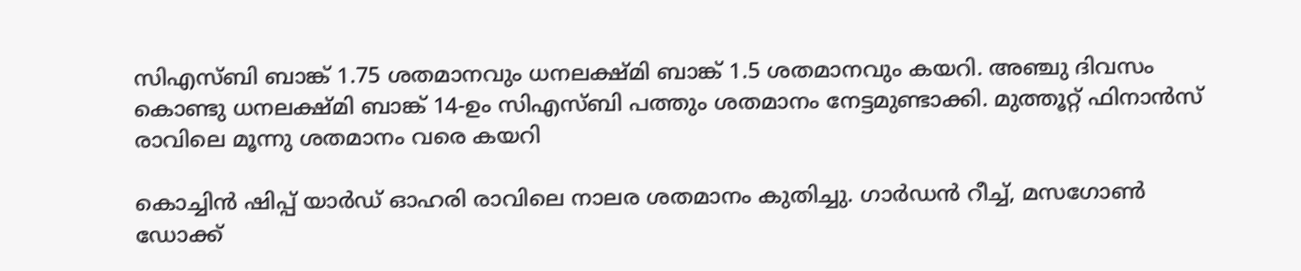സിഎസ്ബി ബാങ്ക് 1.75 ശതമാനവും ധനലക്ഷ്‌മി ബാങ്ക് 1.5 ശതമാനവും കയറി. അഞ്ചു ദിവസം കൊണ്ടു ധനലക്ഷ്മി ബാങ്ക് 14-ഉം സിഎസ്ബി പത്തും ശതമാനം നേട്ടമുണ്ടാക്കി. മുത്തൂറ്റ് ഫിനാൻസ് രാവിലെ മൂന്നു ശതമാനം വരെ കയറി

കൊച്ചിൻ ഷിപ്പ് യാർഡ് ഓഹരി രാവിലെ നാലര ശതമാനം കുതിച്ചു. ഗാർഡൻ റീച്ച്, മസഗോൺ ഡോക്ക്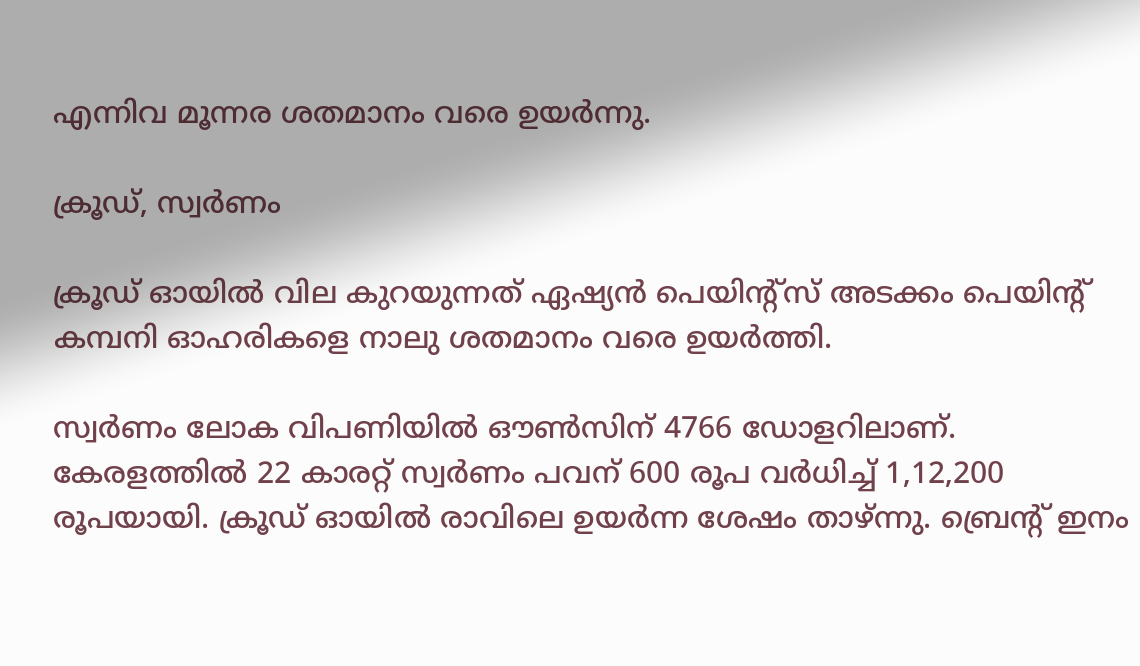എന്നിവ മൂന്നര ശതമാനം വരെ ഉയർന്നു.

ക്രൂഡ്, സ്വർണം

ക്രൂഡ് ഓയിൽ വില കുറയുന്നത് ഏഷ്യൻ പെയിൻ്റ്സ് അടക്കം പെയിൻ്റ് കമ്പനി ഓഹരികളെ നാലു ശതമാനം വരെ ഉയർത്തി.

സ്വർണം ലോക വിപണിയിൽ ഔൺസിന് 4766 ഡോളറിലാണ്. കേരളത്തിൽ 22 കാരറ്റ് സ്വർണം പവന് 600 രൂപ വർധിച്ച് 1,12,200 രൂപയായി. ക്രൂഡ് ഓയിൽ രാവിലെ ഉയർന്ന ശേഷം താഴ്ന്നു. ബ്രെൻ്റ് ഇനം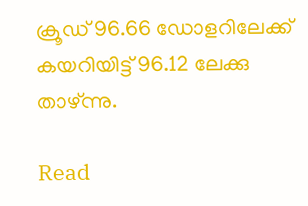ക്രൂഡ് 96.66 ഡോളറിലേക്ക് കയറിയിട്ട് 96.12 ലേക്കു താഴ്ന്നു.

Read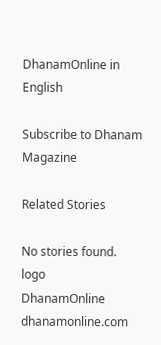DhanamOnline in English

Subscribe to Dhanam Magazine

Related Stories

No stories found.
logo
DhanamOnline
dhanamonline.com